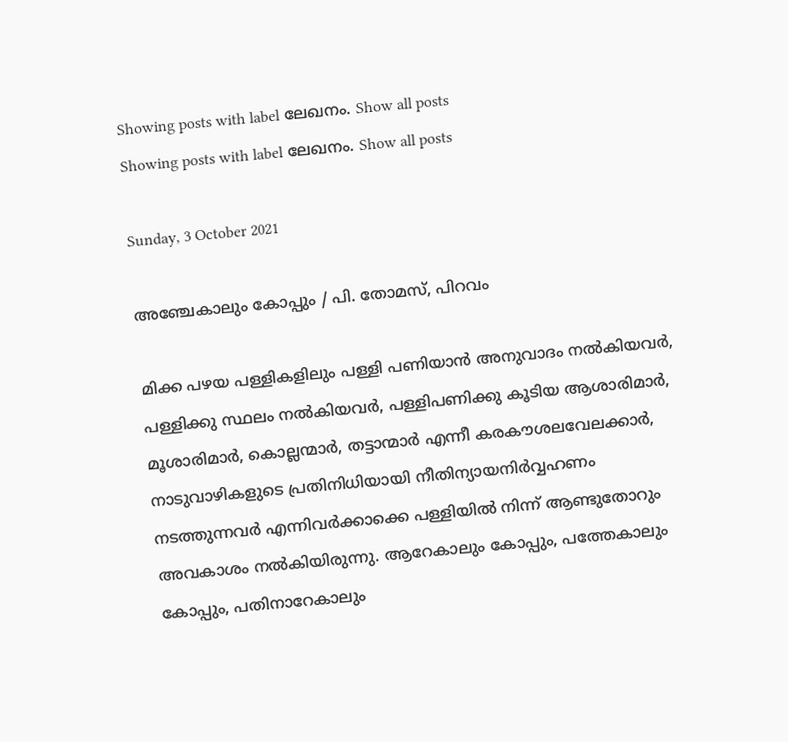Showing posts with label ലേഖനം. Show all posts
Showing posts with label ലേഖനം. Show all posts

Sunday, 3 October 2021

അഞ്ചേകാലും കോപ്പും / പി. തോമസ്‌, പിറവം

മിക്ക പഴയ പള്ളികളിലും പള്ളി പണിയാന്‍ അനുവാദം നല്‍കിയവര്‍, പള്ളിക്കു സ്ഥലം നല്‍കിയവര്‍, പള്ളിപണിക്കു കൂടിയ ആശാരിമാര്‍, മൂശാരിമാര്‍, കൊല്ലന്മാര്‍, തട്ടാന്മാര്‍ എന്നീ കരകൗശലവേലക്കാര്‍, നാടുവാഴികളുടെ പ്രതിനിധിയായി നീതിന്യായനിര്‍വ്വഹണം നടത്തുന്നവര്‍ എന്നിവര്‍ക്കാക്കെ പള്ളിയില്‍ നിന്ന്‌ ആണ്ടുതോറും അവകാശം നല്‍കിയിരുന്നു. ആറേകാലും കോപ്പും, പത്തേകാലും കോപ്പും, പതിനാറേകാലും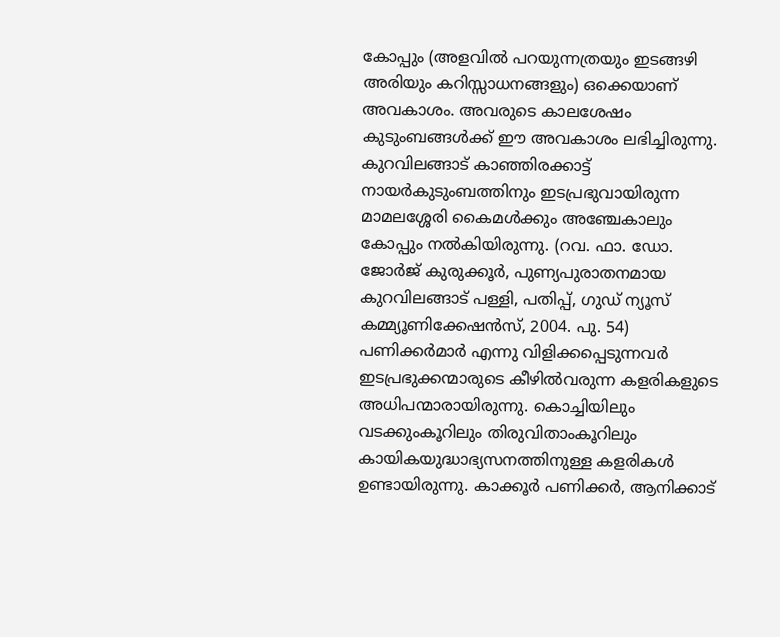കോപ്പും (അളവില്‍ പറയുന്നത്രയും ഇടങ്ങഴി അരിയും കറിസ്സാധനങ്ങളും) ഒക്കെയാണ്‌ അവകാശം. അവരുടെ കാലശേഷം കുടുംബങ്ങള്‍ക്ക്‌ ഈ അവകാശം ലഭിച്ചിരുന്നു. കുറവിലങ്ങാട്‌ കാഞ്ഞിരക്കാട്ട്‌ നായര്‍കുടുംബത്തിനും ഇടപ്രഭുവായിരുന്ന മാമലശ്ശേരി കൈമള്‍ക്കും അഞ്ചേകാലും കോപ്പും നല്‍കിയിരുന്നു. (റവ. ഫാ. ഡോ. ജോര്‍ജ്‌ കുരുക്കൂര്‍, പുണ്യപുരാതനമായ കുറവിലങ്ങാട്‌ പള്ളി, പതിപ്പ്‌, ഗുഡ്‌ ന്യൂസ്‌ കമ്മ്യൂണിക്കേഷന്‍സ്‌, 2004. പു. 54) പണിക്കര്‍മാര്‍ എന്നു വിളിക്കപ്പെടുന്നവര്‍ ഇടപ്രഭുക്കന്മാരുടെ കീഴില്‍വരുന്ന കളരികളുടെ അധിപന്മാരായിരുന്നു. കൊച്ചിയിലും വടക്കുംകൂറിലും തിരുവിതാംകൂറിലും കായികയുദ്ധാഭ്യസനത്തിനുള്ള കളരികള്‍ ഉണ്ടായിരുന്നു. കാക്കൂര്‍ പണിക്കര്‍, ആനിക്കാട്‌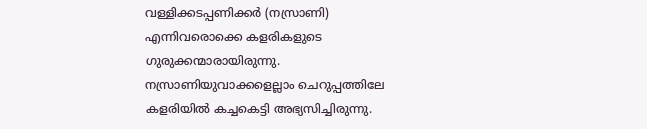വള്ളിക്കടപ്പണിക്കര്‍ (നസ്രാണി) എന്നിവരൊക്കെ കളരികളുടെ ഗുരുക്കന്മാരായിരുന്നു. നസ്രാണിയുവാക്കളെല്ലാം ചെറുപ്പത്തിലേ കളരിയില്‍ കച്ചകെട്ടി അഭ്യസിച്ചിരുന്നു.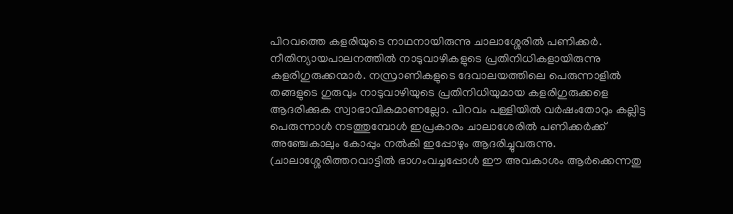പിറവത്തെ കളരിയുടെ നാഥനായിരുന്നു ചാലാശ്ശേരില്‍ പണിക്കര്‍. നീതിന്യായപാലനത്തില്‍ നാടുവാഴികളുടെ പ്രതിനിധികളായിരുന്നു കളരിഗുരുക്കന്മാര്‍. നസ്രാണികളുടെ ദേവാലയത്തിലെ പെരുന്നാളില്‍ തങ്ങളുടെ ഗുരുവും നാടുവാഴിയുടെ പ്രതിനിധിയുമായ കളരിഗുരുക്കളെ ആദരിക്കുക സ്വാഭാവികമാണല്ലോ. പിറവം പള്ളിയില്‍ വര്‍ഷംതോറും കല്ലിട്ട പെരുന്നാള്‍ നടത്തുമ്പോള്‍ ഇപ്രകാരം ചാലാശേരില്‍ പണിക്കര്‍ക്ക്‌ അഞ്ചേകാലും കോപ്പും നല്‍കി ഇപ്പോഴും ആദരിച്ചുവരുന്നു. (ചാലാശ്ശേരിത്തറവാട്ടില്‍ ഭാഗംവച്ചപ്പോള്‍ ഈ അവകാശം ആര്‍ക്കെന്നതു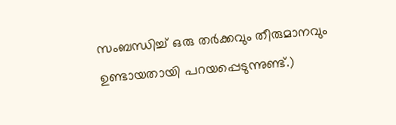സംബന്ധിച്ച്‌ ഒരു തര്‍ക്കവും തീരുമാനവും ഉണ്ടായതായി പറയപ്പെടുന്നുണ്ട്‌.)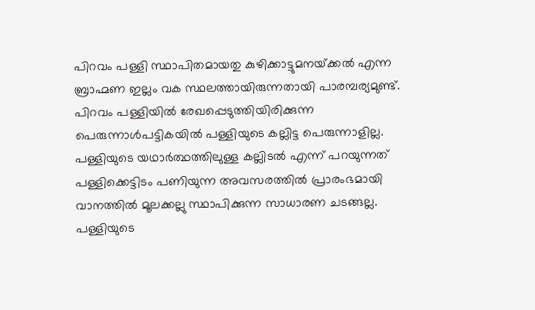പിറവം പള്ളി സ്ഥാപിതമായതു കുഴിക്കാട്ടുമനയ്‌ക്കല്‍ എന്ന ബ്രാഹ്മണ ഇല്ലം വക സ്ഥലത്തായിരുന്നതായി പാരമ്പര്യമുണ്ട്‌. പിറവം പള്ളിയില്‍ രേഖപ്പെടുത്തിയിരിക്കുന്ന പെരുന്നാള്‍പട്ടികയില്‍ പള്ളിയുടെ കല്ലിട്ട പെരുന്നാളില്ല. പള്ളിയുടെ യഥാര്‍ത്ഥത്തിലുള്ള കല്ലിടല്‍ എന്ന്‌ പറയുന്നത്‌ പള്ളിക്കെട്ടിടം പണിയുന്ന അവസരത്തില്‍ പ്രാരംഭമായി വാനത്തില്‍ മൂലക്കല്ലു സ്ഥാപിക്കുന്ന സാധാരണ ചടങ്ങല്ല. പള്ളിയുടെ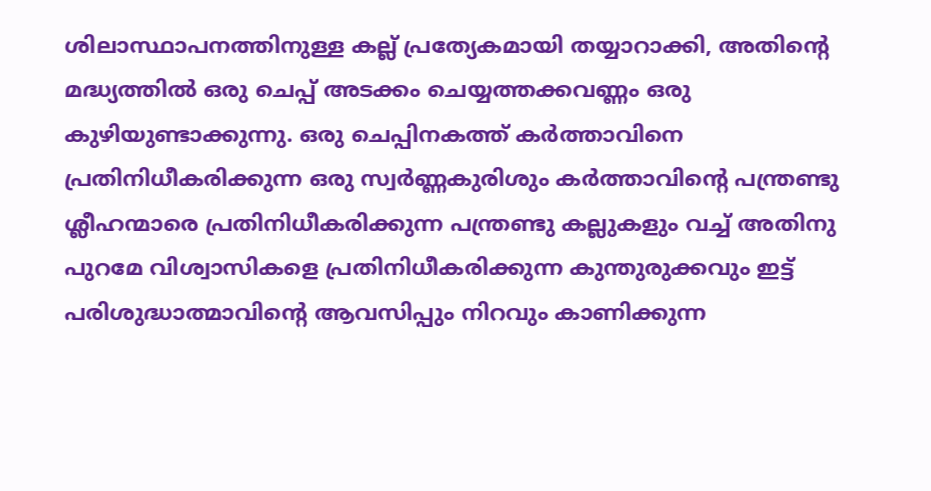ശിലാസ്ഥാപനത്തിനുള്ള കല്ല്‌ പ്രത്യേകമായി തയ്യാറാക്കി, അതിന്റെ മദ്ധ്യത്തില്‍ ഒരു ചെപ്പ്‌ അടക്കം ചെയ്യത്തക്കവണ്ണം ഒരു കുഴിയുണ്ടാക്കുന്നു. ഒരു ചെപ്പിനകത്ത്‌ കര്‍ത്താവിനെ പ്രതിനിധീകരിക്കുന്ന ഒരു സ്വര്‍ണ്ണകുരിശും കര്‍ത്താവിന്റെ പന്ത്രണ്ടു ശ്ലീഹന്മാരെ പ്രതിനിധീകരിക്കുന്ന പന്ത്രണ്ടു കല്ലുകളും വച്ച്‌ അതിനു പുറമേ വിശ്വാസികളെ പ്രതിനിധീകരിക്കുന്ന കുന്തുരുക്കവും ഇട്ട്‌ പരിശുദ്ധാത്മാവിന്റെ ആവസിപ്പും നിറവും കാണിക്കുന്ന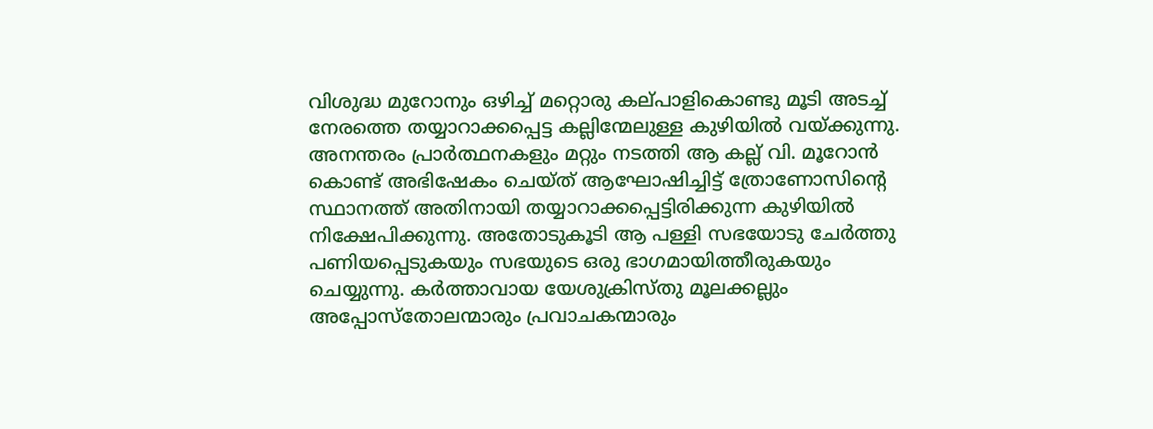വിശുദ്ധ മുറോനും ഒഴിച്ച്‌ മറ്റൊരു കല്‌പാളികൊണ്ടു മൂടി അടച്ച്‌ നേരത്തെ തയ്യാറാക്കപ്പെട്ട കല്ലിന്മേലുള്ള കുഴിയില്‍ വയ്‌ക്കുന്നു. അനന്തരം പ്രാര്‍ത്ഥനകളും മറ്റും നടത്തി ആ കല്ല്‌ വി. മൂറോന്‍ കൊണ്ട്‌ അഭിഷേകം ചെയ്‌ത്‌ ആഘോഷിച്ചിട്ട്‌ ത്രോണോസിന്റെ സ്ഥാനത്ത്‌ അതിനായി തയ്യാറാക്കപ്പെട്ടിരിക്കുന്ന കുഴിയില്‍ നിക്ഷേപിക്കുന്നു. അതോടുകൂടി ആ പള്ളി സഭയോടു ചേര്‍ത്തു പണിയപ്പെടുകയും സഭയുടെ ഒരു ഭാഗമായിത്തീരുകയും ചെയ്യുന്നു. കര്‍ത്താവായ യേശുക്രിസ്‌തു മൂലക്കല്ലും അപ്പോസ്‌തോലന്മാരും പ്രവാചകന്മാരും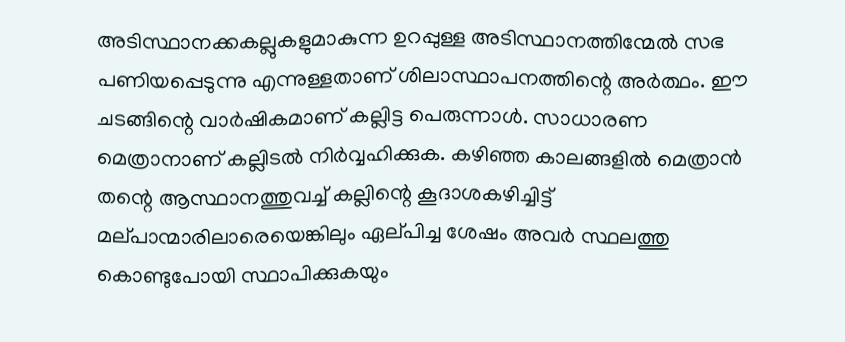അടിസ്ഥാനക്കകല്ലുകളുമാകുന്ന ഉറപ്പുള്ള അടിസ്ഥാനത്തിന്മേല്‍ സഭ പണിയപ്പെടുന്നു എന്നുള്ളതാണ്‌ ശിലാസ്ഥാപനത്തിന്റെ അര്‍ത്ഥം. ഈ ചടങ്ങിന്റെ വാര്‍ഷികമാണ്‌ കല്ലിട്ട പെരുന്നാള്‍. സാധാരണ മെത്രാനാണ്‌ കല്ലിടല്‍ നിര്‍വ്വഹിക്കുക. കഴിഞ്ഞ കാലങ്ങളില്‍ മെത്രാന്‍ തന്റെ ആസ്ഥാനത്തുവച്ച്‌ കല്ലിന്റെ കൂദാശകഴിച്ചിട്ട്‌ മല്‌പാന്മാരിലാരെയെങ്കിലും ഏല്‌പിച്ച ശേഷം അവര്‍ സ്ഥലത്തു കൊണ്ടുപോയി സ്ഥാപിക്കുകയും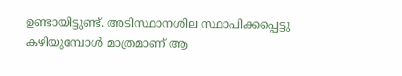ഉണ്ടായിട്ടുണ്ട്‌. അടിസ്ഥാനശില സ്ഥാപിക്കപ്പെട്ടു കഴിയുമ്പോള്‍ മാത്രമാണ്‌ ആ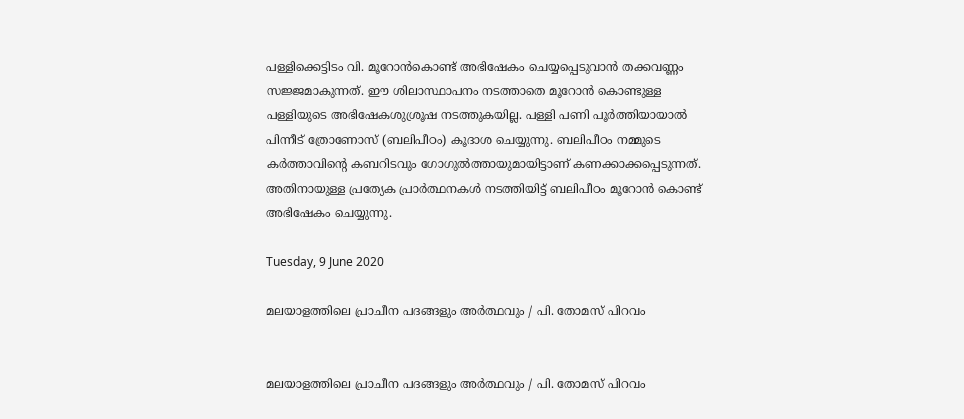പള്ളിക്കെട്ടിടം വി. മൂറോന്‍കൊണ്ട്‌ അഭിഷേകം ചെയ്യപ്പെടുവാന്‍ തക്കവണ്ണം സജ്ജമാകുന്നത്‌. ഈ ശിലാസ്ഥാപനം നടത്താതെ മൂറോന്‍ കൊണ്ടുള്ള പള്ളിയുടെ അഭിഷേകശുശ്രൂഷ നടത്തുകയില്ല. പള്ളി പണി പൂര്‍ത്തിയായാല്‍ പിന്നീട്‌ ത്രോണോസ്‌ (ബലിപീഠം) കൂദാശ ചെയ്യുന്നു. ബലിപീഠം നമ്മുടെ കര്‍ത്താവിന്റെ കബറിടവും ഗോഗുല്‍ത്തായുമായിട്ടാണ്‌ കണക്കാക്കപ്പെടുന്നത്‌. അതിനായുള്ള പ്രത്യേക പ്രാര്‍ത്ഥനകള്‍ നടത്തിയിട്ട്‌ ബലിപീഠം മൂറോന്‍ കൊണ്ട്‌ അഭിഷേകം ചെയ്യുന്നു.

Tuesday, 9 June 2020

മലയാളത്തിലെ പ്രാചീന പദങ്ങളും അര്‍ത്ഥവും / പി. തോമസ് പിറവം


മലയാളത്തിലെ പ്രാചീന പദങ്ങളും അര്‍ത്ഥവും / പി. തോമസ് പിറവം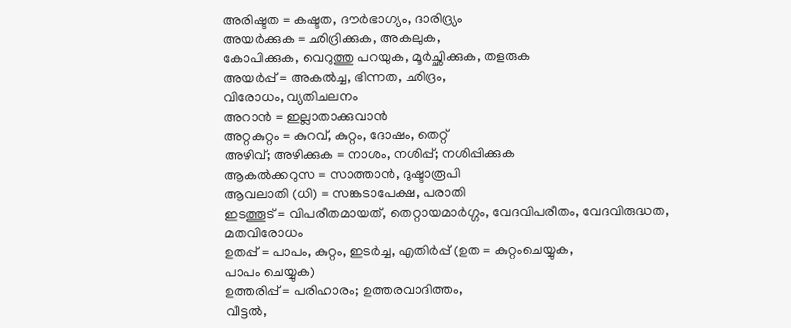അരിഷ്ടത = കഷ്ടത, ദൗര്‍ഭാഗ്യം, ദാരിദ്ര്യം
അയര്‍ക്കുക = ഛിദ്രിക്കുക, അകലുക,
കോപിക്കുക, വെറുത്തു പറയുക, മൂര്‍ച്ഛിക്കുക, തളരുക
അയര്‍പ്പ് = അകല്‍ച്ച, ഭിന്നത, ഛിദ്രം,
വിരോധം, വ്യതിചലനം
അറാന്‍ = ഇല്ലാതാക്കുവാന്‍
അറ്റകുറ്റം = കുറവ്, കുറ്റം, ദോഷം, തെറ്റ്
അഴിവ്; അഴിക്കുക = നാശം, നശിപ്പ്; നശിപ്പിക്കുക
ആകല്‍ക്കറുസ = സാത്താന്‍, ദുഷ്ടാരൂപി
ആവലാതി (ധി) = സങ്കടാപേക്ഷ, പരാതി
ഇടത്തൂട് = വിപരീതമായത്, തെറ്റായമാര്‍ഗ്ഗം, വേദവിപരീതം, വേദവിരുദ്ധത,
മതവിരോധം
ഉതപ്പ് = പാപം, കുറ്റം, ഇടര്‍ച്ച, എതിര്‍പ്പ് (ഉത = കുറ്റംചെയ്യുക,
പാപം ചെയ്യുക)
ഉത്തരിപ്പ് = പരിഹാരം; ഉത്തരവാദിത്തം,
വീട്ടല്‍,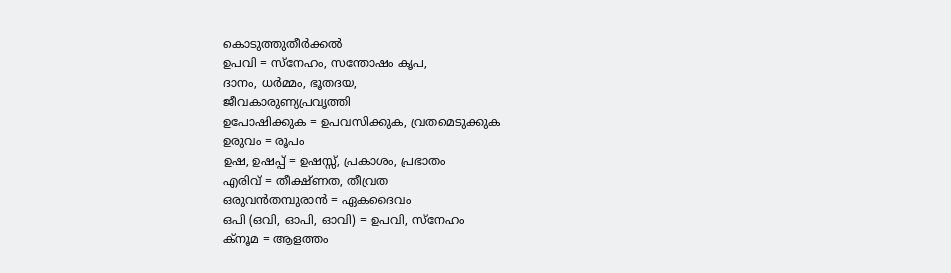കൊടുത്തുതീര്‍ക്കല്‍
ഉപവി = സ്നേഹം, സന്തോഷം കൃപ,
ദാനം, ധര്‍മ്മം, ഭൂതദയ,
ജീവകാരുണ്യപ്രവൃത്തി
ഉപോഷിക്കുക = ഉപവസിക്കുക, വ്രതമെടുക്കുക
ഉരുവം = രൂപം
ഉഷ, ഉഷപ്പ് = ഉഷസ്സ്, പ്രകാശം, പ്രഭാതം
എരിവ് = തീക്ഷ്ണത, തീവ്രത
ഒരുവന്‍തമ്പുരാന്‍ = ഏകദൈവം
ഒപി (ഒവി, ഓപി, ഓവി) = ഉപവി, സ്നേഹം
ക്നൂമ = ആളത്തം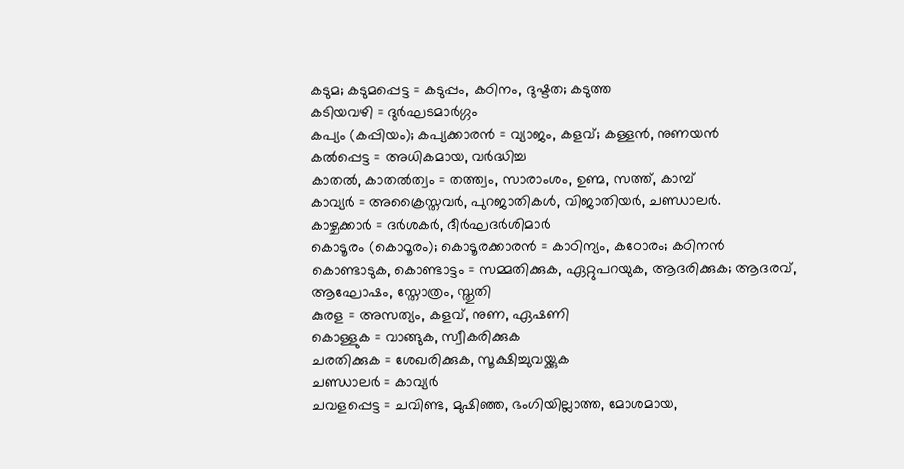കടുമ; കടുമപ്പെട്ട = കടുപ്പം, കഠിനം, ദുഷ്ടത; കടുത്ത
കടിയവഴി = ദുര്‍ഘടമാര്‍ഗ്ഗം
കപ്യം (കപ്പിയം); കപ്യക്കാരന്‍ = വ്യാജം, കളവ്; കള്ളന്‍, നുണയന്‍
കല്‍പ്പെട്ട = അധികമായ, വര്‍ദ്ധിച്ച
കാതല്‍, കാതല്‍ത്വം = തത്ത്വം, സാരാംശം, ഉണ്മ, സത്ത്, കാമ്പ്
കാവ്യര്‍ = അക്രൈസ്തവര്‍, പുറജാതികള്‍, വിജാതിയര്‍, ചണ്ഡാലര്‍.
കാഴ്ചക്കാര്‍ = ദര്‍ശകര്‍, ദീര്‍ഘദര്‍ശിമാര്‍
കൊടൂരം (കൊഠൂരം); കൊടൂരക്കാരന്‍ = കാഠിന്യം, കഠോരം; കഠിനന്‍
കൊണ്ടാടുക, കൊണ്ടാട്ടം = സമ്മതിക്കുക, ഏറ്റുപറയുക, ആദരിക്കുക; ആദരവ്, ആഘോഷം, സ്തോത്രം, സ്തുതി
കുരള = അസത്യം, കളവ്, നുണ, ഏഷണി
കൊള്ളുക = വാങ്ങുക, സ്വീകരിക്കുക
ചരതിക്കുക = ശേഖരിക്കുക, സൂക്ഷിച്ചുവയ്ക്കുക
ചണ്ഡാലര്‍ = കാവ്യര്‍
ചവളപ്പെട്ട = ചവിണ്ട, മുഷിഞ്ഞ, ഭംഗിയില്ലാത്ത, മോശമായ,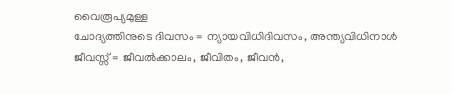വൈരൂപ്യമുള്ള
ചോദ്യത്തിനുടെ ദിവസം = ന്യായവിധിദിവസം, അന്ത്യവിധിനാള്‍
ജീവസ്സ് = ജീവല്‍ക്കാലം, ജീവിതം, ജീവന്‍,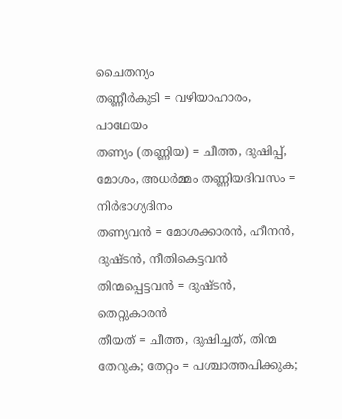ചൈതന്യം
തണ്ണീര്‍കുടി = വഴിയാഹാരം, പാഥേയം
തണ്യം (തണ്ണിയ) = ചീത്ത, ദുഷിപ്പ്, മോശം, അധര്‍മ്മം തണ്ണിയദിവസം = നിര്‍ഭാഗ്യദിനം
തണ്യവന്‍ = മോശക്കാരന്‍, ഹീനന്‍, ദുഷ്ടന്‍, നീതികെട്ടവന്‍
തിന്മപ്പെട്ടവന്‍ = ദുഷ്ടന്‍, തെറ്റുകാരന്‍
തീയത് = ചീത്ത, ദുഷിച്ചത്, തിന്മ
തേറുക; തേറ്റം = പശ്ചാത്തപിക്കുക;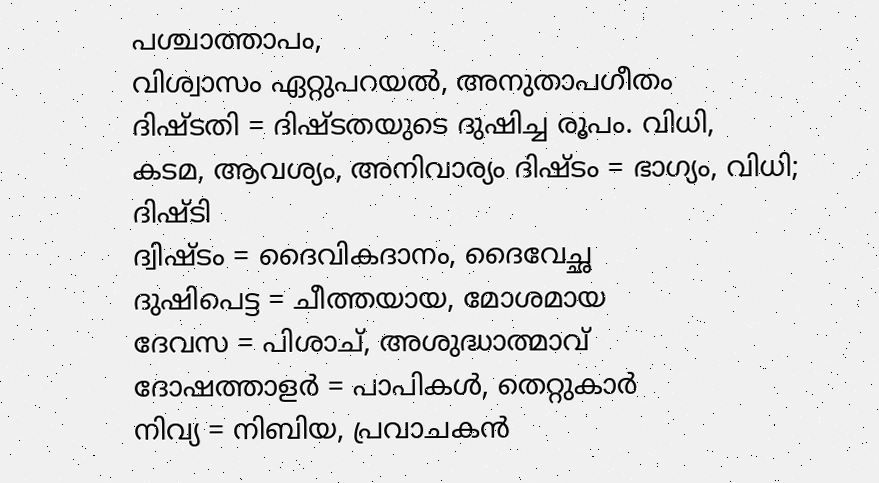പശ്ചാത്താപം,
വിശ്വാസം ഏറ്റുപറയല്‍, അനുതാപഗീതം
ദിഷ്ടതി = ദിഷ്ടതയുടെ ദുഷിച്ച രൂപം. വിധി,
കടമ, ആവശ്യം, അനിവാര്യം ദിഷ്ടം = ഭാഗ്യം, വിധി; ദിഷ്ടി
ദ്വിഷ്ടം = ദൈവികദാനം, ദൈവേച്ഛ
ദുഷിപെട്ട = ചീത്തയായ, മോശമായ
ദേവസ = പിശാച്, അശുദ്ധാത്മാവ്
ദോഷത്താളര്‍ = പാപികള്‍, തെറ്റുകാര്‍
നിവ്യ = നിബിയ, പ്രവാചകന്‍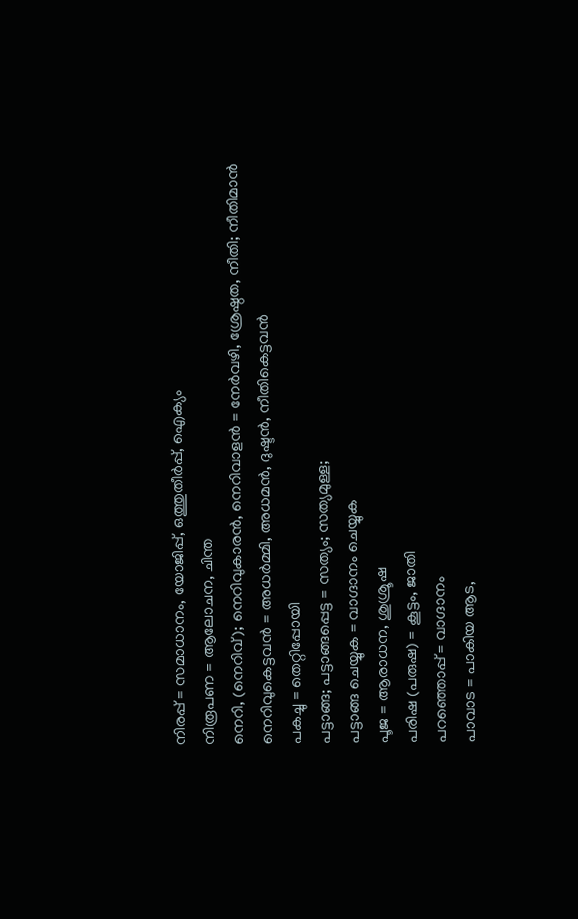നിരപ്പ് = സമാധാനം, യോജിപ്പ്, ഒത്തുതീര്‍പ്പ്, ഐക്യം
നിരൂപണ = ആലോചന, ചിന്ത
നെറി, (നെറിവ്); നെറിവുകാരന്‍, നെറിവാളന്‍ = നേര്‍വഴി, ശ്രേഷ്ഠത, നീതി; നീതിമാന്‍
നെറിവുകെട്ടവന്‍ = അധര്‍മ്മി, അധമന്‍, ദുഷ്ടന്‍, നീതികെട്ടവന്‍
പകച്ചു = തെറ്റിപ്പോയി
പട്ടാങ്ങ; പട്ടാങ്ങപ്പെട്ട = സത്യം; സത്യമുള്ള;
പട്ടാങ്ങ ചെയ്യുക = വാഗ്ദാനം ചെയ്യുക
പൂജ = ആരാധന, ശുശ്രൂഷ
പരിഷ (പരുഷ) = കൂട്ടം, ജാതി
പറഞ്ഞൊപ്പ് = വാഗ്ദാനം
പാവാട = പാകിയ ആട,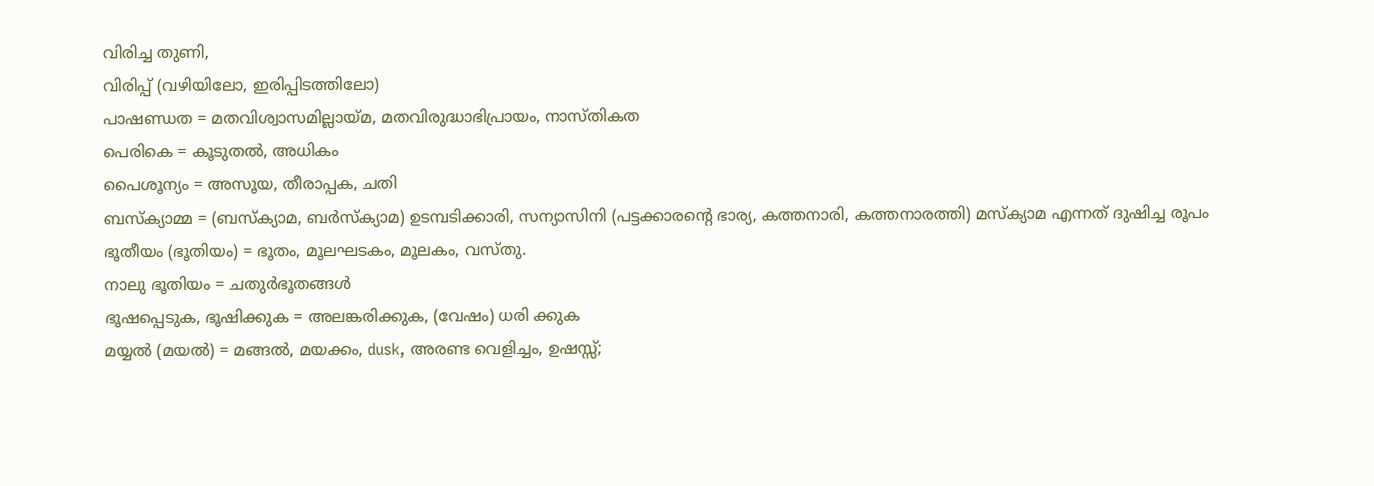വിരിച്ച തുണി,
വിരിപ്പ് (വഴിയിലോ, ഇരിപ്പിടത്തിലോ)
പാഷണ്ഡത = മതവിശ്വാസമില്ലായ്മ, മതവിരുദ്ധാഭിപ്രായം, നാസ്തികത
പെരികെ = കൂടുതല്‍, അധികം
പൈശൂന്യം = അസൂയ, തീരാപ്പക, ചതി
ബസ്ക്യാമ്മ = (ബസ്ക്യാമ, ബര്‍സ്ക്യാമ) ഉടമ്പടിക്കാരി, സന്യാസിനി (പട്ടക്കാരന്‍റെ ഭാര്യ, കത്തനാരി, കത്തനാരത്തി) മസ്ക്യാമ എന്നത് ദുഷിച്ച രൂപം
ഭൂതീയം (ഭൂതിയം) = ഭൂതം, മൂലഘടകം, മൂലകം, വസ്തു.
നാലു ഭൂതിയം = ചതുര്‍ഭൂതങ്ങള്‍
ഭൂഷപ്പെടുക, ഭൂഷിക്കുക = അലങ്കരിക്കുക, (വേഷം) ധരി ക്കുക
മയ്യല്‍ (മയല്‍) = മങ്ങല്‍, മയക്കം, dusk, അരണ്ട വെളിച്ചം, ഉഷസ്സ്;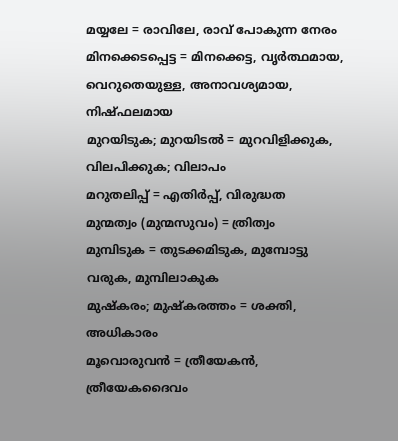മയ്യലേ = രാവിലേ, രാവ് പോകുന്ന നേരം
മിനക്കെടപ്പെട്ട = മിനക്കെട്ട, വൃര്‍ത്ഥമായ, വെറുതെയുള്ള, അനാവശ്യമായ, നിഷ്ഫലമായ
മുറയിടുക; മുറയിടല്‍ = മുറവിളിക്കുക, വിലപിക്കുക; വിലാപം
മറുതലിപ്പ് = എതിര്‍പ്പ്, വിരുദ്ധത
മുന്മത്വം (മുന്മസുവം) = ത്രിത്വം
മുമ്പിടുക = തുടക്കമിടുക, മുമ്പോട്ടു വരുക, മുമ്പിലാകുക
മുഷ്കരം; മുഷ്കരത്തം = ശക്തി, അധികാരം
മൂവൊരുവന്‍ = ത്രീയേകന്‍, ത്രീയേകദൈവം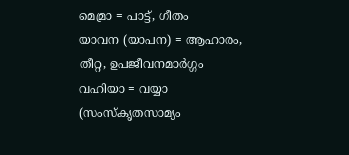മെമ്രാ = പാട്ട്, ഗീതം
യാവന (യാപന) = ആഹാരം, തീറ്റ, ഉപജീവനമാര്‍ഗ്ഗം
വഹിയാ = വയ്യാ (സംസ്കൃതസാമ്യം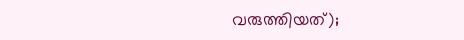വരുത്തിയത്);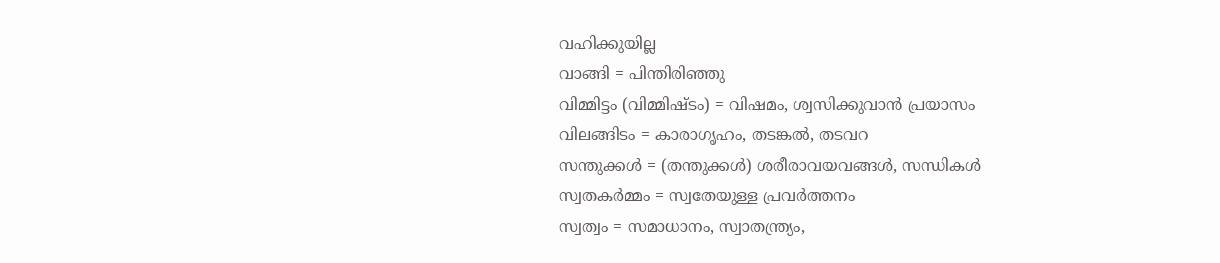വഹിക്കുയില്ല
വാങ്ങി = പിന്തിരിഞ്ഞു
വിമ്മിട്ടം (വിമ്മിഷ്ടം) = വിഷമം, ശ്വസിക്കുവാന്‍ പ്രയാസം
വിലങ്ങിടം = കാരാഗൃഹം, തടങ്കല്‍, തടവറ
സന്തുക്കള്‍ = (തന്തുക്കള്‍) ശരീരാവയവങ്ങള്‍, സന്ധികള്‍
സ്വതകര്‍മ്മം = സ്വതേയുള്ള പ്രവര്‍ത്തനം
സ്വത്വം = സമാധാനം, സ്വാതന്ത്ര്യം,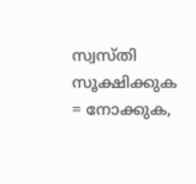സ്വസ്തി
സൂക്ഷിക്കുക = നോക്കുക,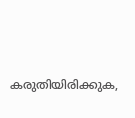കരുതിയിരിക്കുക,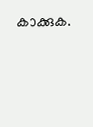കാക്കുക.